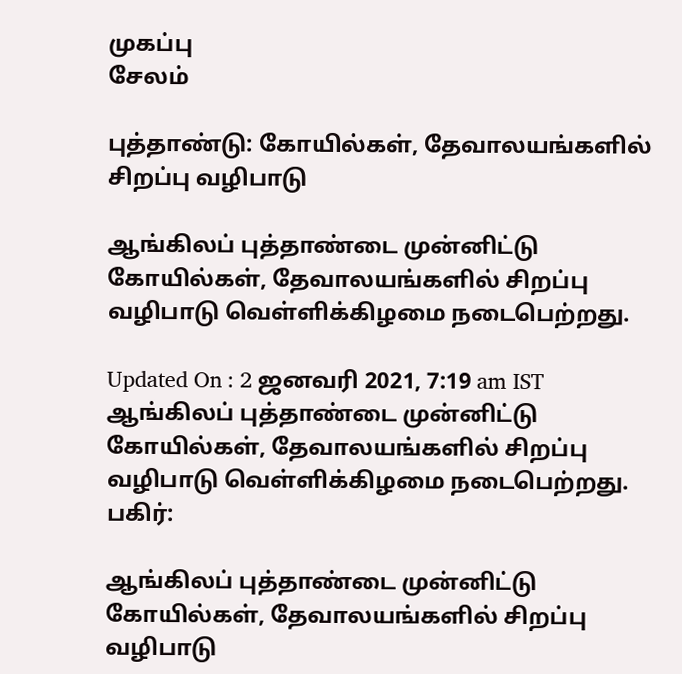முகப்பு
சேலம்

புத்தாண்டு: கோயில்கள், தேவாலயங்களில் சிறப்பு வழிபாடு

ஆங்கிலப் புத்தாண்டை முன்னிட்டு கோயில்கள், தேவாலயங்களில் சிறப்பு வழிபாடு வெள்ளிக்கிழமை நடைபெற்றது.

Updated On : 2 ஜனவரி 2021, 7:19 am IST
ஆங்கிலப் புத்தாண்டை முன்னிட்டு கோயில்கள், தேவாலயங்களில் சிறப்பு வழிபாடு வெள்ளிக்கிழமை நடைபெற்றது.
பகிர்:

ஆங்கிலப் புத்தாண்டை முன்னிட்டு கோயில்கள், தேவாலயங்களில் சிறப்பு வழிபாடு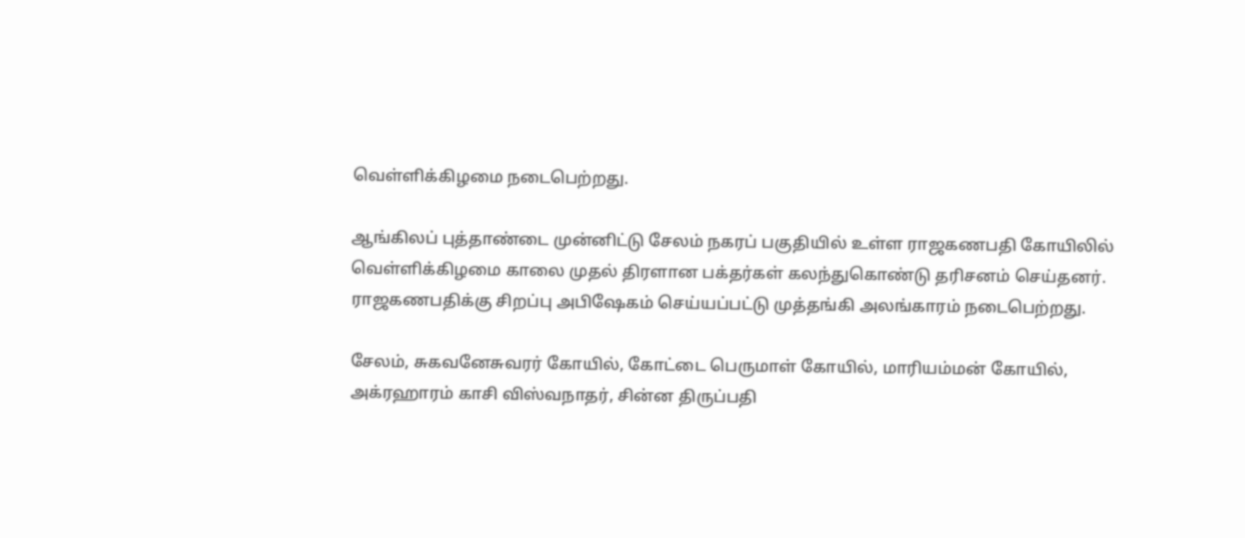வெள்ளிக்கிழமை நடைபெற்றது.

ஆங்கிலப் புத்தாண்டை முன்னிட்டு சேலம் நகரப் பகுதியில் உள்ள ராஜகணபதி கோயிலில் வெள்ளிக்கிழமை காலை முதல் திரளான பக்தர்கள் கலந்துகொண்டு தரிசனம் செய்தனர். ராஜகணபதிக்கு சிறப்பு அபிஷேகம் செய்யப்பட்டு முத்தங்கி அலங்காரம் நடைபெற்றது.

சேலம், சுகவனேசுவரர் கோயில், கோட்டை பெருமாள் கோயில், மாரியம்மன் கோயில், அக்ரஹாரம் காசி விஸ்வநாதர், சின்ன திருப்பதி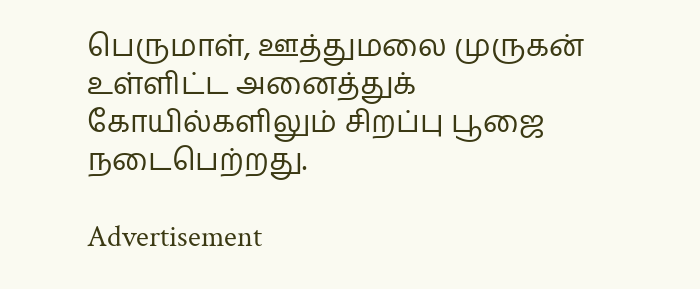பெருமாள், ஊத்துமலை முருகன் உள்ளிட்ட அனைத்துக் கோயில்களிலும் சிறப்பு பூஜை நடைபெற்றது.

Advertisement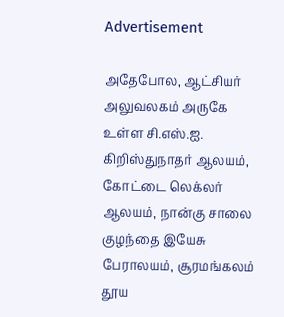Advertisement

அதேபோல, ஆட்சியர் அலுவலகம் அருகே உள்ள சி.எஸ்.ஐ. கிறிஸ்துநாதர் ஆலயம், கோட்டை லெக்லர் ஆலயம், நான்கு சாலை குழந்தை இயேசு பேராலயம், சூரமங்கலம் தூய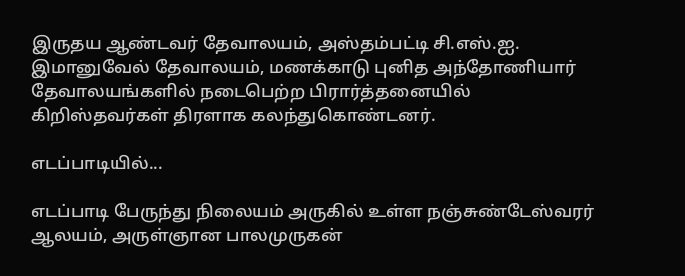இருதய ஆண்டவர் தேவாலயம், அஸ்தம்பட்டி சி.எஸ்.ஐ. இமானுவேல் தேவாலயம், மணக்காடு புனித அந்தோணியார் தேவாலயங்களில் நடைபெற்ற பிரார்த்தனையில் கிறிஸ்தவர்கள் திரளாக கலந்துகொண்டனர்.

எடப்பாடியில்...

எடப்பாடி பேருந்து நிலையம் அருகில் உள்ள நஞ்சுண்டேஸ்வரர் ஆலயம், அருள்ஞான பாலமுருகன்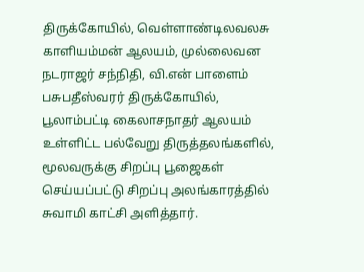திருக்கோயில், வெள்ளாண்டிலவலசு காளியம்மன் ஆலயம், முல்லைவன நடராஜர் சந்நிதி, வி.என் பாளைம் பசுபதீஸ்வரர் திருக்கோயில், பூலாம்பட்டி கைலாசநாதர் ஆலயம் உள்ளிட்ட பல்வேறு திருத்தலங்களில், மூலவருக்கு சிறப்பு பூஜைகள் செய்யப்பட்டு சிறப்பு அலங்காரத்தில் சுவாமி காட்சி அளித்தார்.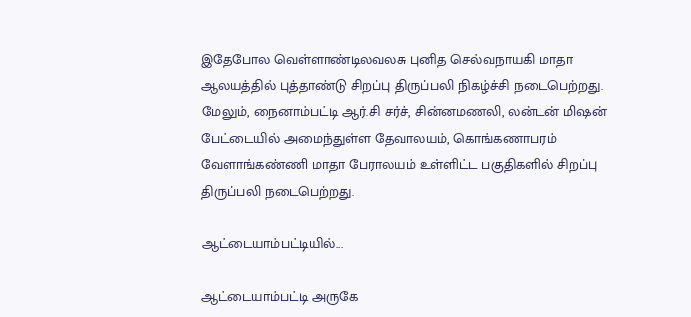இதேபோல வெள்ளாண்டிலவலசு புனித செல்வநாயகி மாதா ஆலயத்தில் புத்தாண்டு சிறப்பு திருப்பலி நிகழ்ச்சி நடைபெற்றது. மேலும், நைனாம்பட்டி ஆர்.சி சர்ச், சின்னமணலி, லன்டன் மிஷன் பேட்டையில் அமைந்துள்ள தேவாலயம், கொங்கணாபரம் வேளாங்கண்ணி மாதா பேராலயம் உள்ளிட்ட பகுதிகளில் சிறப்பு திருப்பலி நடைபெற்றது.

ஆட்டையாம்பட்டியில்...

ஆட்டையாம்பட்டி அருகே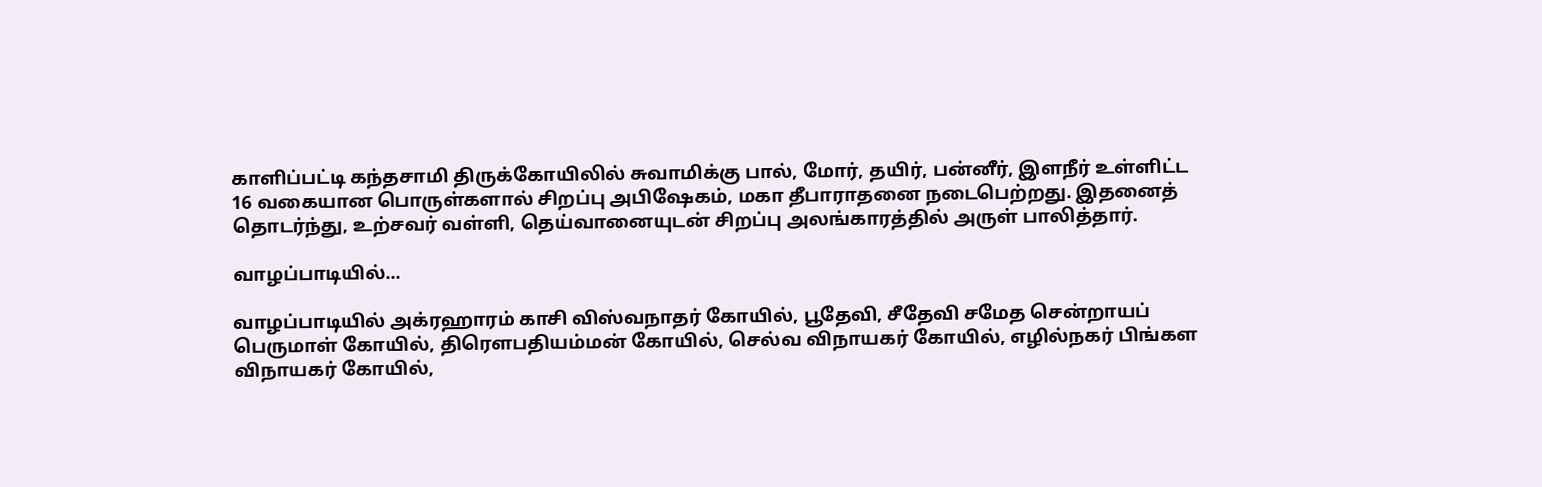காளிப்பட்டி கந்தசாமி திருக்கோயிலில் சுவாமிக்கு பால், மோர், தயிர், பன்னீர், இளநீர் உள்ளிட்ட 16 வகையான பொருள்களால் சிறப்பு அபிஷேகம், மகா தீபாராதனை நடைபெற்றது. இதனைத் தொடர்ந்து, உற்சவர் வள்ளி, தெய்வானையுடன் சிறப்பு அலங்காரத்தில் அருள் பாலித்தார்.

வாழப்பாடியில்...

வாழப்பாடியில் அக்ரஹாரம் காசி விஸ்வநாதர் கோயில், பூதேவி, சீதேவி சமேத சென்றாயப் பெருமாள் கோயில், திரௌபதியம்மன் கோயில், செல்வ விநாயகர் கோயில், எழில்நகர் பிங்கள விநாயகர் கோயில்,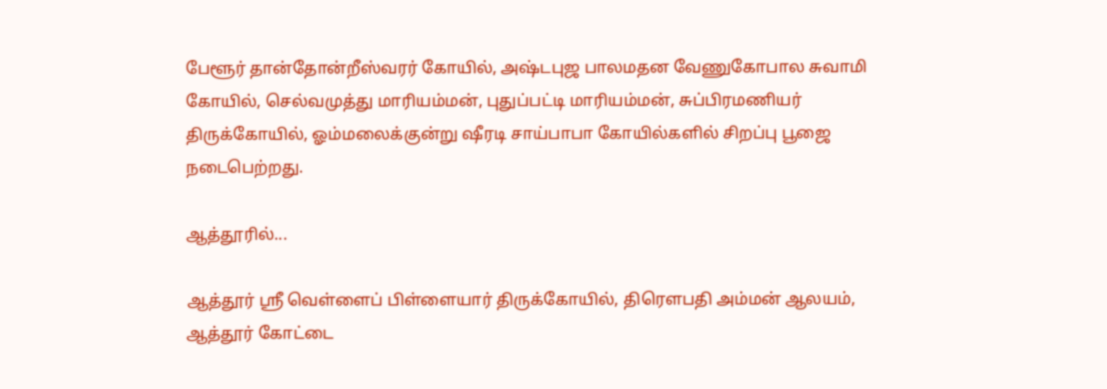பேளூர் தான்தோன்றீஸ்வரர் கோயில், அஷ்டபுஜ பாலமதன வேணுகோபால சுவாமி கோயில், செல்வமுத்து மாரியம்மன், புதுப்பட்டி மாரியம்மன், சுப்பிரமணியர் திருக்கோயில், ஓம்மலைக்குன்று ஷீரடி சாய்பாபா கோயில்களில் சிறப்பு பூஜை நடைபெற்றது.

ஆத்தூரில்...

ஆத்தூர் ஸ்ரீ வெள்ளைப் பிள்ளையார் திருக்கோயில், திரெளபதி அம்மன் ஆலயம், ஆத்தூர் கோட்டை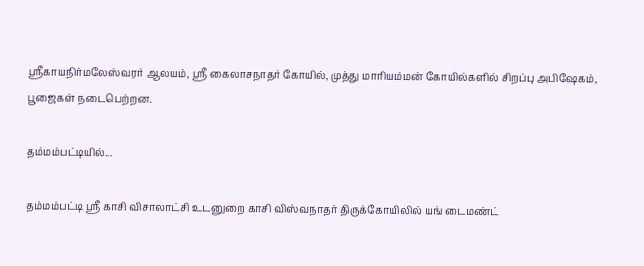ஸ்ரீகாயநிர்மலேஸ்வரர் ஆலயம், ஸ்ரீ கைலாசநாதர் கோயில், முத்து மாரியம்மன் கோயில்களில் சிறப்பு அபிஷேகம், பூஜைகள் நடைபெற்றன.

தம்மம்பட்டியில்...

தம்மம்பட்டி ஸ்ரீ காசி விசாலாட்சி உடனுறை காசி விஸ்வநாதர் திருக்கோயிலில் யங் டைமண்ட்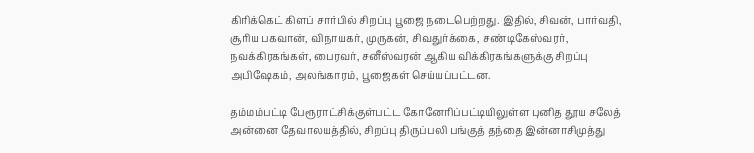கிரிக்கெட் கிளப் சார்பில் சிறப்பு பூஜை நடைபெற்றது. இதில், சிவன், பார்வதி, சூரிய பகவான், விநாயகர், முருகன், சிவதுர்க்கை, சண்டிகேஸ்வரர், நவக்கிரகங்கள், பைரவர், சனீஸ்வரன் ஆகிய விக்கிரகங்களுக்கு சிறப்பு அபிஷேகம், அலங்காரம், பூஜைகள் செய்யப்பட்டன.

தம்மம்பட்டி பேரூராட்சிக்குள்பட்ட கோனேரிப்பட்டியிலுள்ள புனித தூய சலேத் அன்னை தேவாலயத்தில், சிறப்பு திருப்பலி பங்குத் தந்தை இன்னாசிமுத்து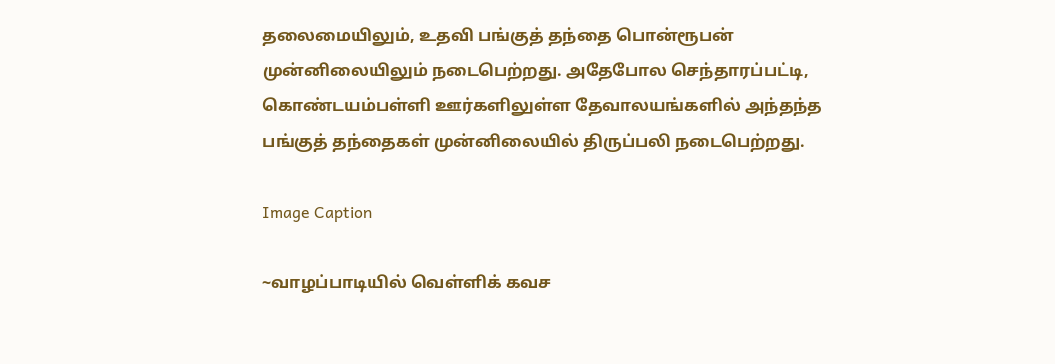தலைமையிலும், உதவி பங்குத் தந்தை பொன்ரூபன் முன்னிலையிலும் நடைபெற்றது. அதேபோல செந்தாரப்பட்டி, கொண்டயம்பள்ளி ஊர்களிலுள்ள தேவாலயங்களில் அந்தந்த பங்குத் தந்தைகள் முன்னிலையில் திருப்பலி நடைபெற்றது.

Image Caption

~வாழப்பாடியில் வெள்ளிக் கவச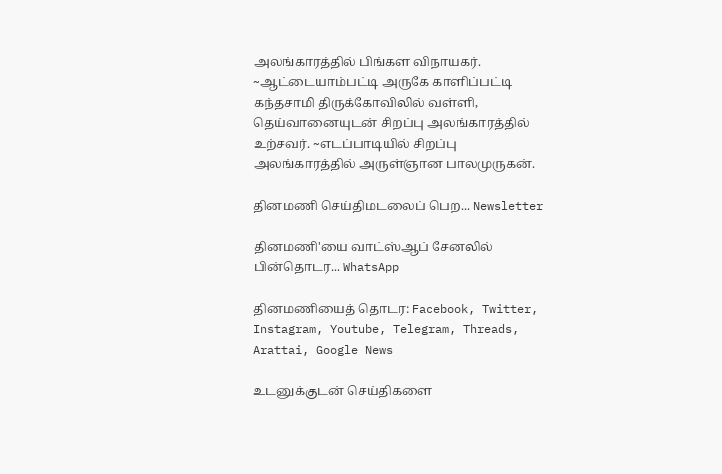அலங்காரத்தில் பிங்கள விநாயகர். ~ஆட்டையாம்பட்டி அருகே காளிப்பட்டி கந்தசாமி திருக்கோவிலில் வள்ளி, தெய்வானையுடன் சிறப்பு அலங்காரத்தில் உற்சவர். ~எடப்பாடியில் சிறப்பு அலங்காரத்தில் அருள்ஞான பாலமுருகன்.

தினமணி செய்திமடலைப் பெற... Newsletter

தினமணி'யை வாட்ஸ்ஆப் சேனலில் பின்தொடர... WhatsApp

தினமணியைத் தொடர: Facebook, Twitter, Instagram, Youtube, Telegram, Threads, Arattai, Google News

உடனுக்குடன் செய்திகளை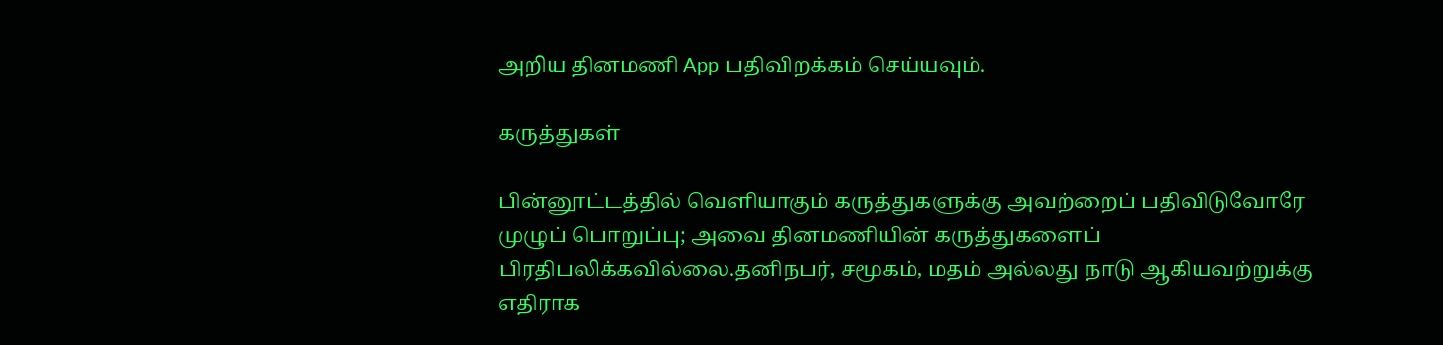அறிய தினமணி App பதிவிறக்கம் செய்யவும்.

கருத்துகள்

பின்னூட்டத்தில் வெளியாகும் கருத்துகளுக்கு அவற்றைப் பதிவிடுவோரே முழுப் பொறுப்பு; அவை தினமணியின் கருத்துகளைப் பிரதிபலிக்கவில்லை.தனிநபர், சமூகம், மதம் அல்லது நாடு ஆகியவற்றுக்கு எதிராக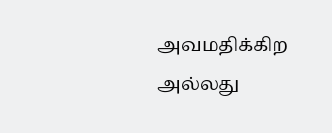அவமதிக்கிற அல்லது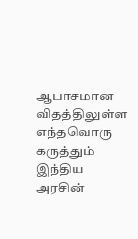ஆபாசமான விதத்திலுள்ள எந்தவொரு கருத்தும் இந்திய அரசின்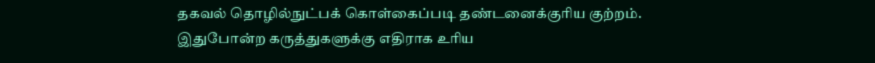தகவல் தொழில்நுட்பக் கொள்கைப்படி தண்டனைக்குரிய குற்றம். இதுபோன்ற கருத்துகளுக்கு எதிராக உரிய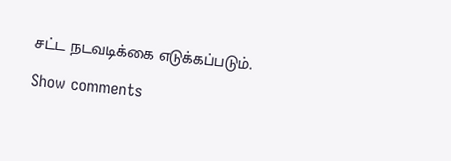சட்ட நடவடிக்கை எடுக்கப்படும்.

Show comments